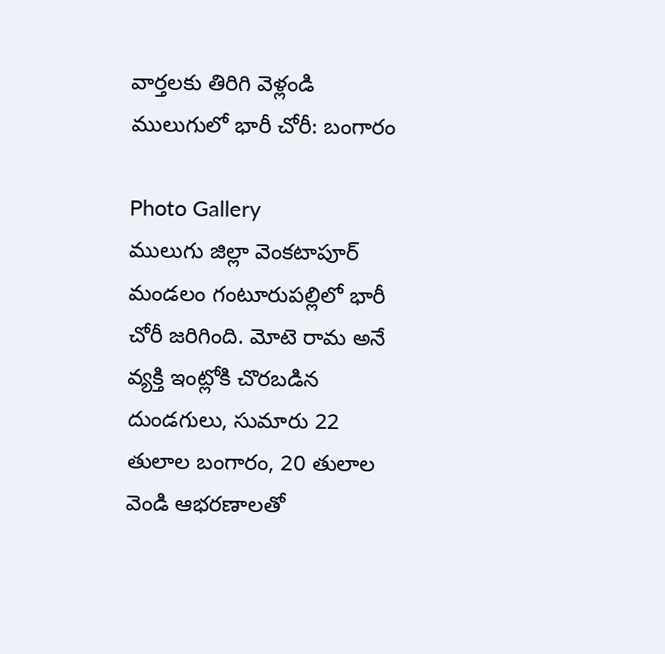వార్తలకు తిరిగి వెళ్లండి
ములుగులో భారీ చోరీ: బంగారం

Photo Gallery
ములుగు జిల్లా వెంకటాపూర్ మండలం గంటూరుపల్లిలో భారీ చోరీ జరిగింది. మోటె రామ అనే వ్యక్తి ఇంట్లోకి చొరబడిన దుండగులు, సుమారు 22 తులాల బంగారం, 20 తులాల వెండి ఆభరణాలతో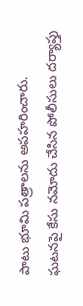పాటు భూమి పత్రాలను అపహరించారు.
ఘటనపై కేసు నమోదు చేసిన పోలీసులు దర్యాప్తు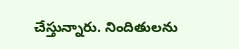చేస్తున్నారు. నిందితులను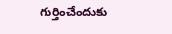గుర్తించేందుకు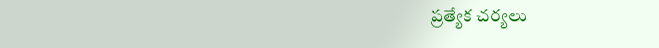ప్రత్యేక చర్యలు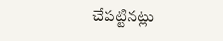చేపట్టినట్లు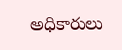అధికారులు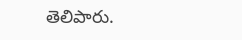తెలిపారు.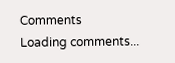Comments
Loading comments...